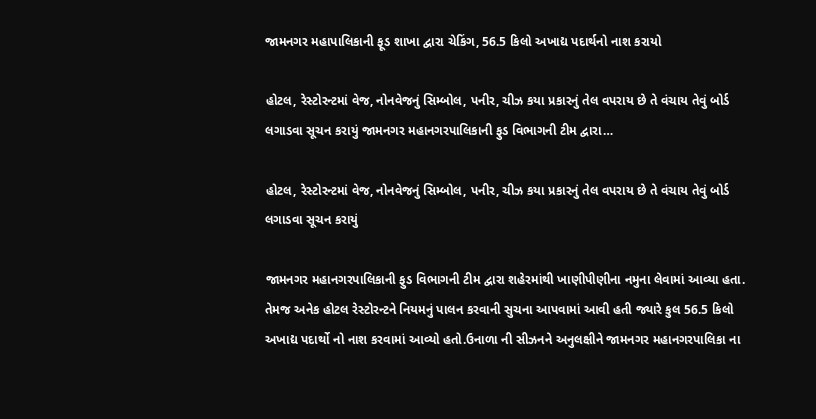જામનગર મહાપાલિકાની ફૂડ શાખા દ્વારા ચેકિંગ, 56.5 કિલો અખાદ્ય પદાર્થનો નાશ કરાયો

હોટલ, રેસ્ટોરન્ટમાં વેજ, નોનવેજનું સિમ્બોલ, પનીર, ચીઝ કયા પ્રકારનું તેલ વપરાય છે તે વંચાય તેવું બોર્ડ લગાડવા સૂચન કરાયું જામનગર મહાનગરપાલિકાની ફુડ વિભાગની ટીમ દ્વારા…

હોટલ, રેસ્ટોરન્ટમાં વેજ, નોનવેજનું સિમ્બોલ, પનીર, ચીઝ કયા પ્રકારનું તેલ વપરાય છે તે વંચાય તેવું બોર્ડ લગાડવા સૂચન કરાયું

જામનગર મહાનગરપાલિકાની ફુડ વિભાગની ટીમ દ્વારા શહેરમાંથી ખાણીપીણીના નમુના લેવામાં આવ્યા હતા. તેમજ અનેક હોટલ રેસ્ટોરન્ટને નિયમનું પાલન કરવાની સુચના આપવામાં આવી હતી જ્યારે કુલ 56.5 કિલો અખાદ્ય પદાર્થો નો નાશ કરવામાં આવ્યો હતો.ઉનાળા ની સીઝનને અનુલક્ષીને જામનગર મહાનગરપાલિકા ના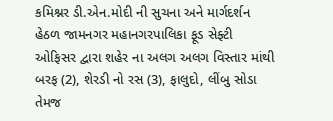કમિશ્નર ડી.એન.મોદી ની સુચના અને માર્ગદર્શન હેઠળ જામનગર મહાનગરપાલિકા ફૂડ સેફ્ટી ઓફિસર દ્વારા શહેર ના અલગ અલગ વિસ્તાર માંથી બરફ (2), શેરડી નો રસ (3), ફાલુદો, લીંબુ સોડા તેમજ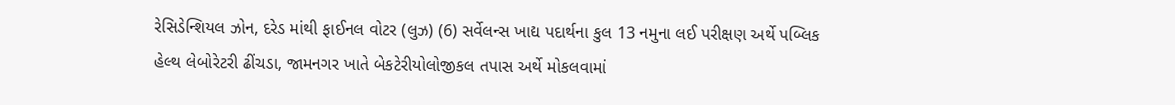રેસિડેન્શિયલ ઝોન, દરેડ માંથી ફાઈનલ વોટર (લુઝ) (6) સર્વેલન્સ ખાદ્ય પદાર્થના કુલ 13 નમુના લઈ પરીક્ષણ અર્થે પબ્લિક હેલ્થ લેબોરેટરી ઢીંચડા, જામનગર ખાતે બેકટેરીયોલોજીકલ તપાસ અર્થે મોકલવામાં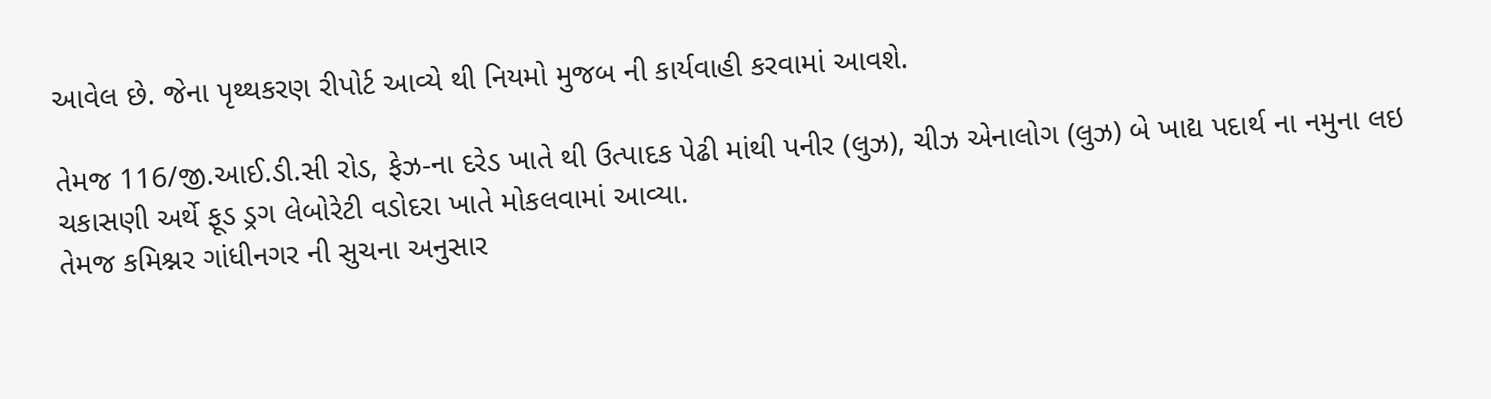આવેલ છે. જેના પૃથ્થકરણ રીપોર્ટ આવ્યે થી નિયમો મુજબ ની કાર્યવાહી કરવામાં આવશે.

તેમજ 116/જી.આઈ.ડી.સી રોડ, ફેઝ-ના દરેડ ખાતે થી ઉત્પાદક પેઢી માંથી પનીર (લુઝ), ચીઝ એનાલોગ (લુઝ) બે ખાદ્ય પદાર્થ ના નમુના લઇ ચકાસણી અર્થે ફૂડ ડ્રગ લેબોરેટી વડોદરા ખાતે મોકલવામાં આવ્યા.
તેમજ કમિશ્નર ગાંધીનગર ની સુચના અનુસાર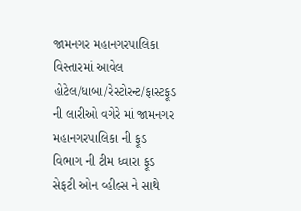જામનગર મહાનગરપાલિકા વિસ્તારમાં આવેલ હોટેલ/ધાબા/રેસ્ટોરન્ટ/ફાસ્ટફૂડ ની લારીઓ વગેરે માં જામનગર મહાનગરપાલિકા ની ફૂડ વિભાગ ની ટીમ ધ્વારા ફૂડ સેફટી ઓન વ્હીલ્સ ને સાથે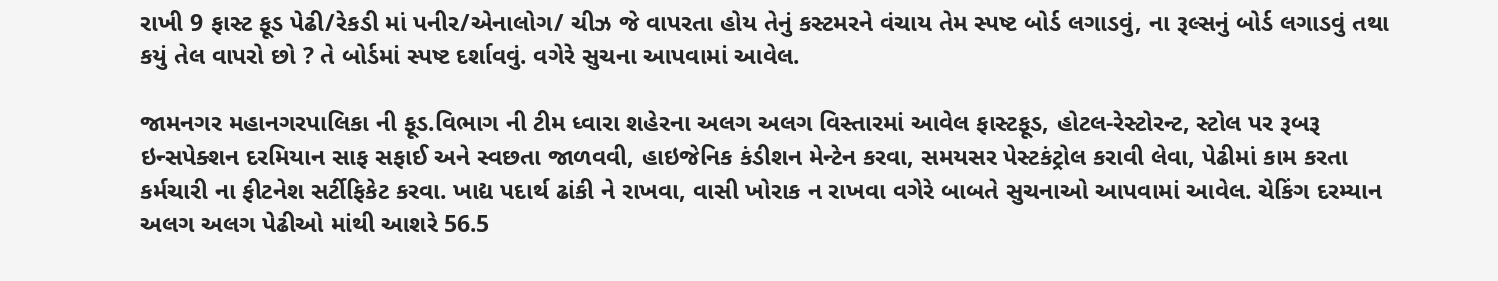રાખી 9 ફાસ્ટ ફૂડ પેઢી/રેકડી માં પનીર/એનાલોગ/ ચીઝ જે વાપરતા હોય તેનું કસ્ટમરને વંચાય તેમ સ્પષ્ટ બોર્ડ લગાડવું, ના રૂલ્સનું બોર્ડ લગાડવું તથા કયું તેલ વાપરો છો ? તે બોર્ડમાં સ્પષ્ટ દર્શાવવું. વગેરે સુચના આપવામાં આવેલ.

જામનગર મહાનગરપાલિકા ની ફૂડ.વિભાગ ની ટીમ ધ્વારા શહેરના અલગ અલગ વિસ્તારમાં આવેલ ફાસ્ટફૂડ, હોટલ-રેસ્ટોરન્ટ, સ્ટોલ પર રૂબરૂ ઇન્સપેક્શન દરમિયાન સાફ સફાઈ અને સ્વછતા જાળવવી, હાઇજેનિક કંડીશન મેન્ટેન કરવા, સમયસર પેસ્ટકંટ્રોલ કરાવી લેવા, પેઢીમાં કામ કરતા કર્મચારી ના ફીટનેશ સર્ટીફિકેટ કરવા. ખાદ્ય પદાર્થ ઢાંકી ને રાખવા, વાસી ખોરાક ન રાખવા વગેરે બાબતે સુચનાઓ આપવામાં આવેલ. ચેકિંગ દરમ્યાન અલગ અલગ પેઢીઓ માંથી આશરે 56.5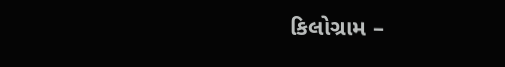કિલોગ્રામ –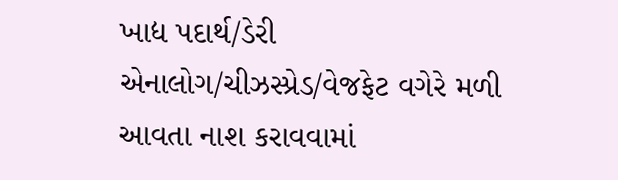ખાદ્ય પદાર્થ/ડેરી એનાલોગ/ચીઝસ્પ્રેડ/વેજફેટ વગેરે મળી આવતા નાશ કરાવવામાં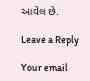આવેલ છે.

Leave a Reply

Your email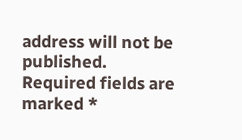address will not be published. Required fields are marked *